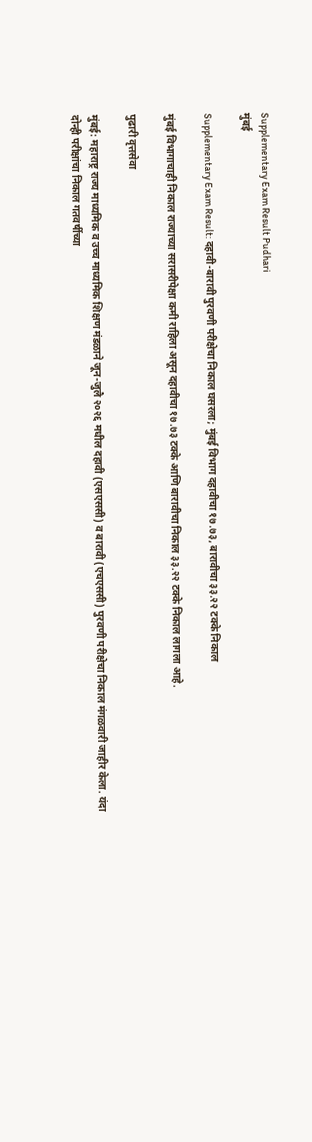Supplementary Exam Result Pudhari
मुंबई

Supplementary Exam Result: दहावी-बारावी पुरवणी परीक्षेचा निकाल घसरला; मुंबई विभाग दहावीचा १७.७३, बारावीचा ३३.२२ टक्के निकाल

मुंबई विभागाचाही निकाल राज्याच्या सरासरीपेक्षा कमी राहिला असून दहावीचा १७.७३ टक्के आणि बारावीचा निकाल ३३.२२ टक्के निकाल लागला आहे.

पुढारी वृत्तसेवा

मुंबई: महाराष्ट्र राज्य माध्यमिक व उच्च माध्यमिक शिक्षण मंडळाने जून-जुलै २०२६ मधील दहावी (एसएससी) व बारावी (एचएससी) पुरवणी परीक्षेचा निकाल मंगळवारी जाहीर केला. यंदा दोन्ही परीक्षांचा निकाल गतवर्षीच्या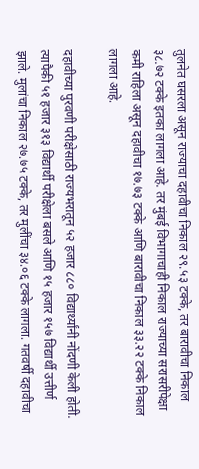तुलनेत घसरला असून राज्याचा दहावीचा निकाल २९.५३ टक्के, तर बारावीचा निकाल ३८.७२ टक्के इतका लागला आहे. तर मुंबई विभागाचाही निकाल राज्याच्या सरासरीपेक्षा कमी राहिला असून दहावीचा १७.७३ टक्के आणि बारावीचा निकाल ३३.२२ टक्के निकाल लागला आहे.

दहावीच्या पुरवणी परीक्षेसाठी राज्यभरातून ५२ हजार ८८० विद्यार्थ्यांनी नोंदणी केली होती. त्यापैकी ५१ हजार ३१३ विद्यार्थी परीक्षेला बसले आणि १५ हजार १५७ विद्यार्थी उत्तीर्ण झाले. मुलांचा निकाल २७.७५ टक्के, तर मुलींचा ३४.०६ टक्के लागला. गतवर्षी दहावीचा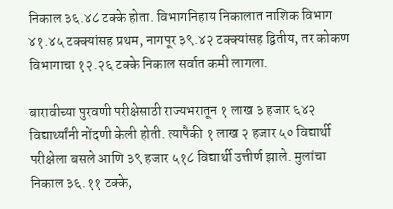निकाल ३६.४८ टक्के होता. विभागनिहाय निकालात नाशिक विभाग ४१.४५ टक्क्यांसह प्रथम, नागपूर ३९.४२ टक्क्यांसह द्वितीय, तर कोकण विभागाचा १२.२६ टक्के निकाल सर्वात कमी लागला.

बारावीच्या पुरवणी परीक्षेसाठी राज्यभरातून १ लाख ३ हजार ६४२ विद्यार्थ्यांनी नोंदणी केली होती. त्यापैकी १ लाख २ हजार ५० विद्यार्थी परीक्षेला बसले आणि ३९ हजार ५१८ विद्यार्थी उत्तीर्ण झाले. मुलांचा निकाल ३६.११ टक्के,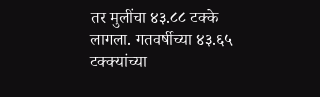तर मुलींचा ४३.८८ टक्के लागला. गतवर्षीच्या ४३.६५ टक्क्यांच्या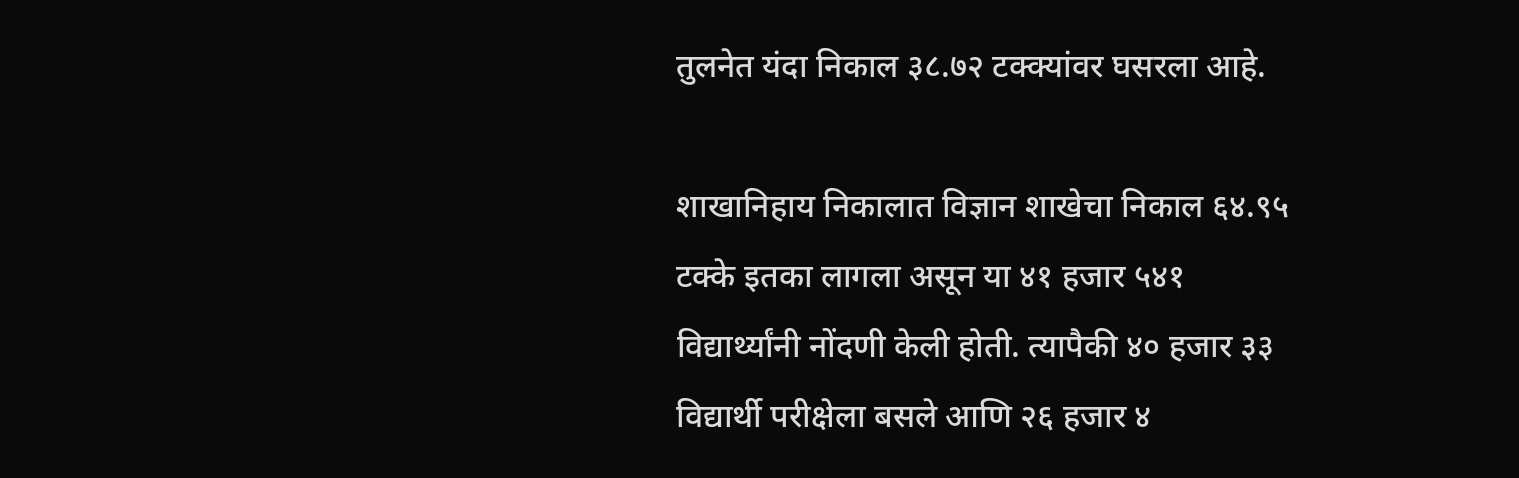तुलनेत यंदा निकाल ३८.७२ टक्क्यांवर घसरला आहे.

शाखानिहाय निकालात विज्ञान शाखेचा निकाल ६४.९५ टक्के इतका लागला असून या ४१ हजार ५४१ विद्यार्थ्यांनी नोंदणी केली होती. त्यापैकी ४० हजार ३३ विद्यार्थी परीक्षेला बसले आणि २६ हजार ४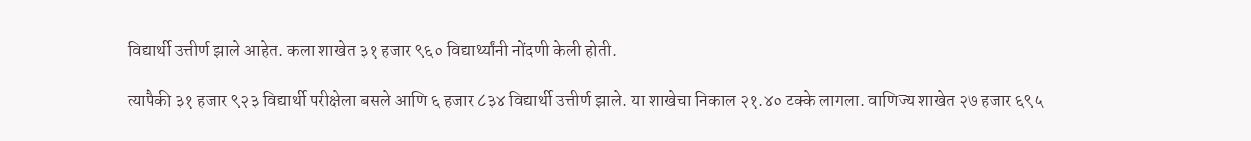विद्यार्थी उत्तीर्ण झाले आहेत. कला शाखेत ३१ हजार ९६० विद्यार्थ्यांनी नोंदणी केली होती.

त्यापैकी ३१ हजार ९२३ विद्यार्थी परीक्षेला बसले आणि ६ हजार ८३४ विद्यार्थी उत्तीर्ण झाले. या शाखेचा निकाल २१.४० टक्के लागला. वाणिज्य शाखेत २७ हजार ६९५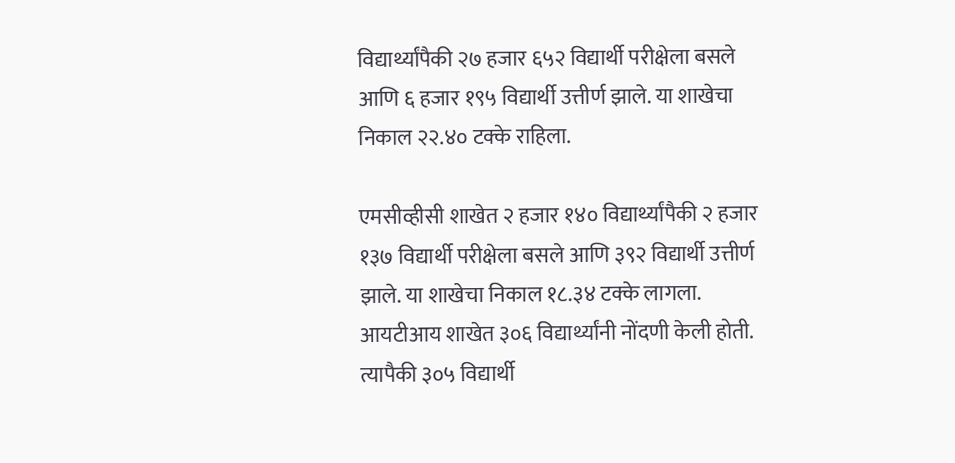विद्यार्थ्यांपैकी २७ हजार ६५२ विद्यार्थी परीक्षेला बसले आणि ६ हजार १९५ विद्यार्थी उत्तीर्ण झाले. या शाखेचा निकाल २२.४० टक्के राहिला.

एमसीव्हीसी शाखेत २ हजार १४० विद्यार्थ्यांपैकी २ हजार १३७ विद्यार्थी परीक्षेला बसले आणि ३९२ विद्यार्थी उत्तीर्ण झाले. या शाखेचा निकाल १८.३४ टक्के लागला. आयटीआय शाखेत ३०६ विद्यार्थ्यांनी नोंदणी केली होती. त्यापैकी ३०५ विद्यार्थी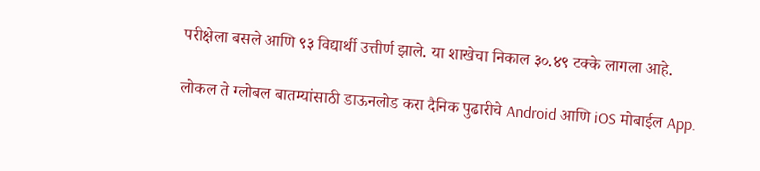परीक्षेला बसले आणि ९३ विद्यार्थी उत्तीर्ण झाले. या शाखेचा निकाल ३०.४९ टक्के लागला आहे.

लोकल ते ग्लोबल बातम्यांसाठी डाऊनलोड करा दैनिक पुढारीचे Android आणि iOS मोबाईल App.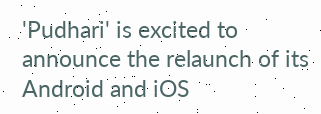'Pudhari' is excited to announce the relaunch of its Android and iOS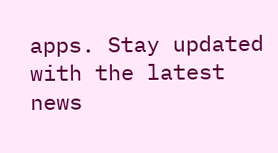apps. Stay updated with the latest news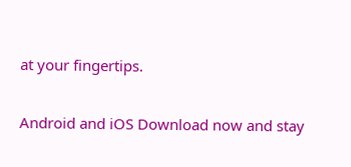at your fingertips.

Android and iOS Download now and stay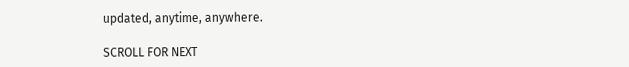updated, anytime, anywhere.

SCROLL FOR NEXT